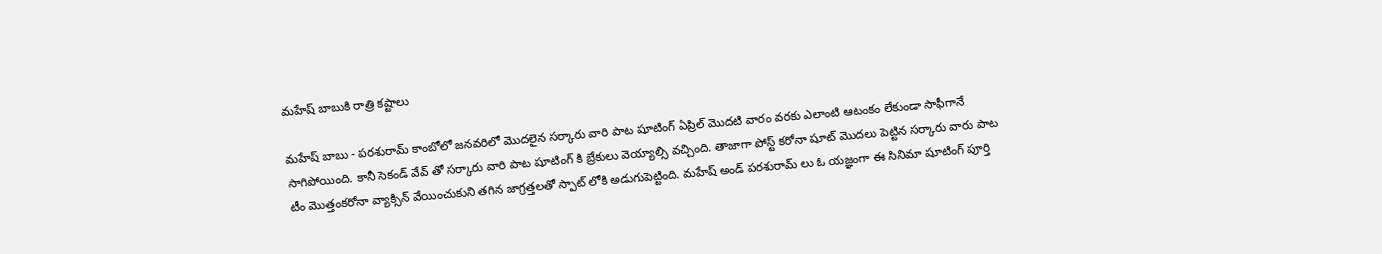మహేష్ బాబుకి రాత్రి కష్టాలు

మహేష్ బాబు - పరశురామ్ కాంబోలో జనవరిలో మొదలైన సర్కారు వారి పాట షూటింగ్ ఏప్రిల్ మొదటి వారం వరకు ఎలాంటి ఆటంకం లేకుండా సాఫీగానే సాగిపోయింది. కానీ సెకండ్ వేవ్ తో సర్కారు వారి పాట షూటింగ్ కి బ్రేకులు వెయ్యాల్సి వచ్చింది. తాజాగా పోస్ట్ కరోనా షూట్ మొదలు పెట్టిన సర్కారు వారు పాట టీం మొత్తంకరోనా వ్యాక్సిన్ వేయించుకుని తగిన జాగ్రత్తలతో స్పాట్ లోకి అడుగుపెట్టింది. మహేష్ అండ్ పరశురామ్ లు ఓ యజ్ఞంగా ఈ సినిమా షూటింగ్ పూర్తి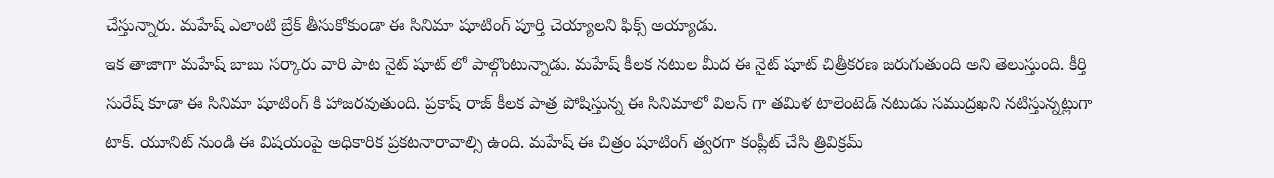చేస్తున్నారు. మహేష్ ఎలాంటి బ్రేక్ తీసుకోకుండా ఈ సినిమా షూటింగ్ పూర్తి చెయ్యాలని ఫిక్స్ అయ్యాడు.
ఇక తాజాగా మహేష్ బాబు సర్కారు వారి పాట నైట్ షూట్ లో పాల్గొంటున్నాడు. మహేష్ కీలక నటుల మీద ఈ నైట్ షూట్ చిత్రీకరణ జరుగుతుంది అని తెలుస్తుంది. కీర్తి సురేష్ కూడా ఈ సినిమా షూటింగ్ కి హాజరవుతుంది. ప్రకాష్ రాజ్ కీలక పాత్ర పోషిస్తున్న ఈ సినిమాలో విలన్ గా తమిళ టాలెంటెడ్ నటుడు సముద్రఖని నటిస్తున్నట్లుగా టాక్. యూనిట్ నుండి ఈ విషయంపై అధికారిక ప్రకటనారావాల్సి ఉంది. మహేష్ ఈ చిత్రం షూటింగ్ త్వరగా కంప్లీట్ చేసి త్రివిక్రమ్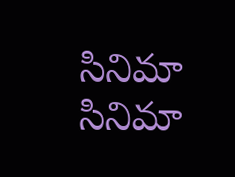సినిమా సినిమా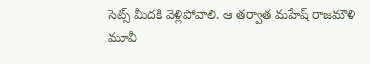సెట్స్ మీదకి వెళ్లిపోవాలి. ఆ తర్వాత మహేష్ రాజమౌళి మూవీ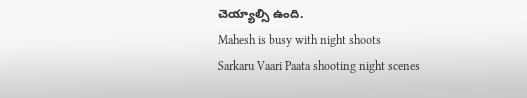చెయ్యాల్సి ఉంది.
Mahesh is busy with night shoots
Sarkaru Vaari Paata shooting night scenes